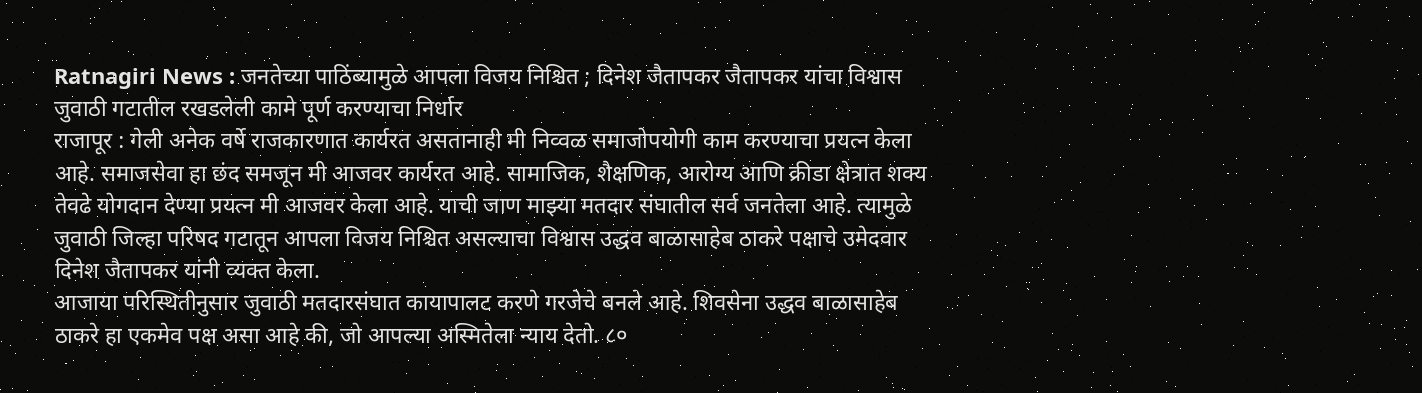Ratnagiri News : जनतेच्या पाठिंब्यामुळे आपला विजय निश्चित ; दिनेश जैतापकर जैतापकर यांचा विश्वास
जुवाठी गटातील रखडलेली कामे पूर्ण करण्याचा निर्धार
राजापूर : गेली अनेक वर्षे राजकारणात कार्यरत असतानाही मी निव्वळ समाजोपयोगी काम करण्याचा प्रयत्न केला आहे. समाजसेवा हा छंद समजून मी आजवर कार्यरत आहे. सामाजिक, शैक्षणिक, आरोग्य आणि क्रीडा क्षेत्रात शक्य तेवढे योगदान देण्या प्रयत्न मी आजवर केला आहे. याची जाण माझ्या मतदार संघातील सर्व जनतेला आहे. त्यामुळे जुवाठी जिल्हा परिषद गटातून आपला विजय निश्चित असल्याचा विश्वास उद्धव बाळासाहेब ठाकरे पक्षाचे उमेदवार दिनेश जैतापकर यांनी व्यक्त केला.
आजाया परिस्थितीनुसार जुवाठी मतदारसंघात कायापालट करणे गरजेचे बनले आहे. शिवसेना उद्धव बाळासाहेब ठाकरे हा एकमेव पक्ष असा आहे की, जो आपल्या अस्मितेला न्याय देतो. ८०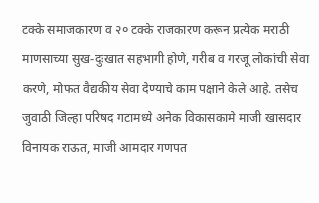टक्के समाजकारण व २० टक्के राजकारण करून प्रत्येक मराठी माणसाच्या सुख-दुःखात सहभागी होणे, गरीब व गरजू लोकांची सेवा करणे, मोफत वैद्यकीय सेवा देण्याचे काम पक्षाने केले आहे. तसेच जुवाठी जिल्हा परिषद गटामध्ये अनेक विकासकामे माजी खासदार विनायक राऊत, माजी आमदार गणपत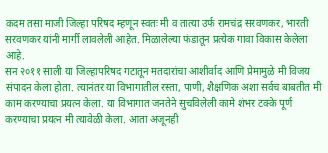कदम तसा माजी जिल्हा परिषद म्हणून स्वतः मी व तात्या उर्फ रामचंद्र सरवणकर, भारती सरवणकर यांनी मार्गी लावलेली आहेत. मिळालेल्या फंडातून प्रत्येक गावा विकास केलेला आहे.
सन २०११ साली या जिल्हापरिषद गटातून मतदारांचा आशीर्वाद आणि प्रेमामुळे मी विजय संपादन केला होता. त्यानंतर या विभागातील रस्ता, पाणी, शैक्षणिक अशा सर्वच बाबतीत मी काम करण्याचा प्रयत्न केला. या विभागात जनतेने सुचविलेली कामे शंभर टक्के पूर्ण करण्याचा प्रयत्न मी त्यावेळी केला. आता अजूनही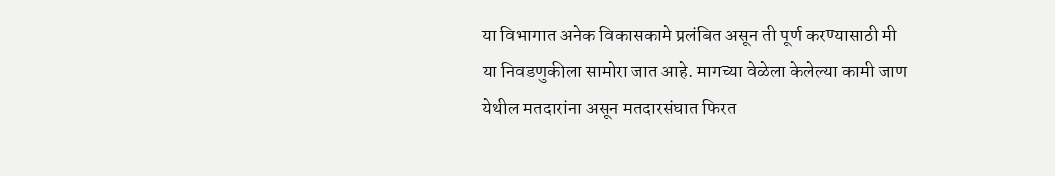या विभागात अनेक विकासकामे प्रलंबित असून ती पूर्ण करण्यासाठी मी या निवडणुकीला सामोरा जात आहे. मागच्या वेळेला केलेल्या कामी जाण येथील मतदारांना असून मतदारसंघात फिरत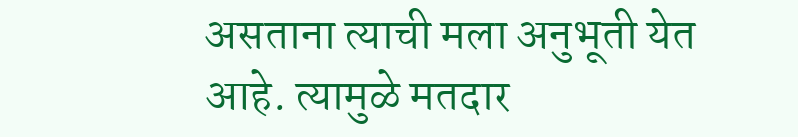असताना त्याची मला अनुभूती येत आहे. त्यामुळे मतदार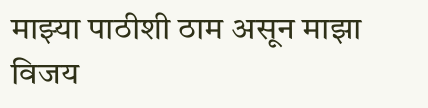माझ्या पाठीशी ठाम असून माझा विजय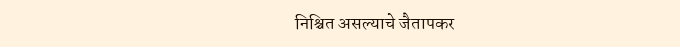निश्चित असल्याचे जैतापकर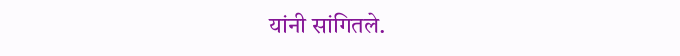यांनी सांगितले.